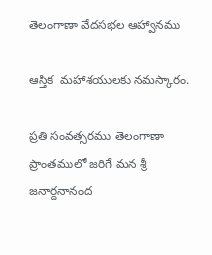తెలంగాణా వేదసభల ఆహ్వానము

ఆస్తిక  మహాశయులకు నమస్కారం.

ప్రతి సంవత్సరము తెలంగాణా ప్రాంతములో జరిగే మన శ్రీ జనార్దనానంద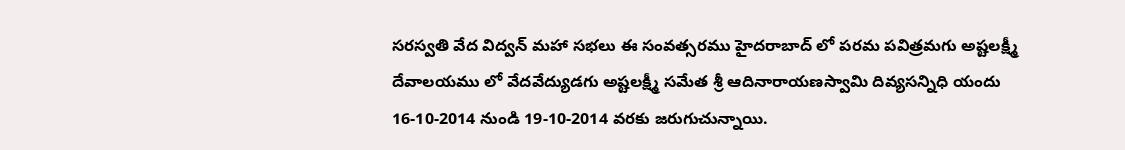సరస్వతి వేద విద్వన్ మహా సభలు ఈ సంవత్సరము హైదరాబాద్ లో పరమ పవిత్రమగు అష్టలక్ష్మీ  దేవాలయము లో వేదవేద్యుడగు అష్టలక్ష్మీ సమేత శ్రీ ఆదినారాయణస్వామి దివ్యసన్నిధి యందు 16-10-2014 నుండి 19-10-2014 వరకు జరుగుచున్నాయి.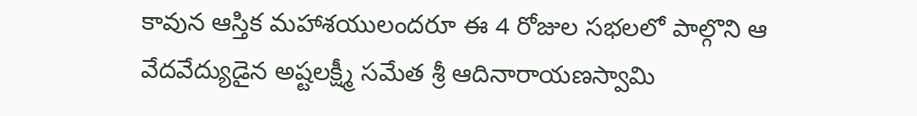కావున ఆస్తిక మహాశయులందరూ ఈ 4 రోజుల సభలలో పాల్గొని ఆ వేదవేద్యుడైన అష్టలక్ష్మీ సమేత శ్రీ ఆదినారాయణస్వామి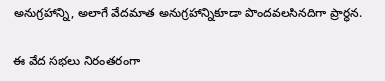అనుగ్రహాన్ని, అలాగే వేదమాత అనుగ్రహాన్నికూడా పొందవలసినదిగా ప్రార్ధన.

ఈ వేద సభలు నిరంతరంగా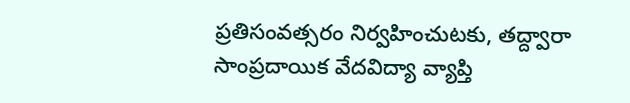ప్రతిసంవత్సరం నిర్వహించుటకు, తద్ద్వారా సాంప్రదాయిక వేదవిద్యా వ్యాప్తి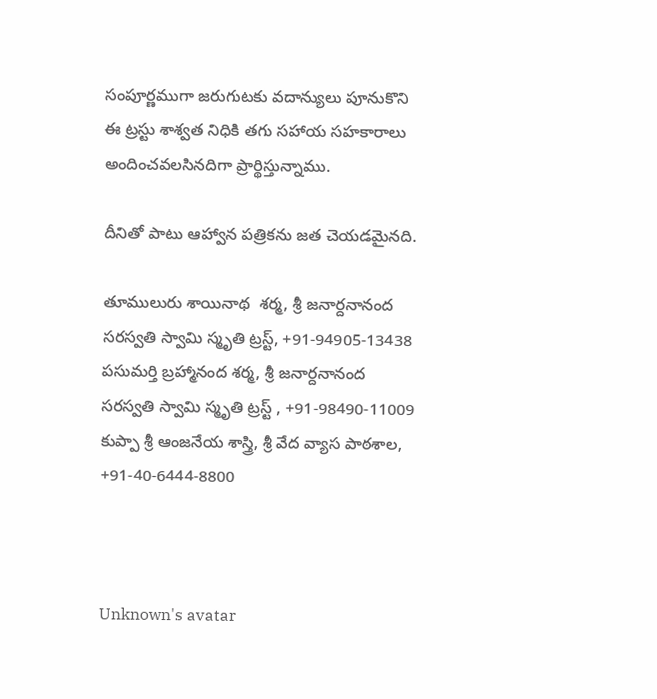సంపూర్ణముగా జరుగుటకు వదాన్యులు పూనుకొని ఈ ట్రస్టు శాశ్వత నిధికి తగు సహాయ సహకారాలు అందించవలసినదిగా ప్రార్థిస్తున్నాము.

దీనితో పాటు ఆహ్వాన పత్రికను జత చెయడమైనది.

తూములురు శాయినాథ  శర్మ, శ్రీ జనార్దనానంద సరస్వతి స్వామి స్మృతి ట్రస్ట్, +91-94905-13438
పసుమర్తి బ్రహ్మానంద శర్మ, శ్రీ జనార్దనానంద సరస్వతి స్వామి స్మృతి ట్రస్ట్ , +91-98490-11009
కుప్పా శ్రీ ఆంజనేయ శాస్త్రి, శ్రీ వేద వ్యాస పాఠశాల, +91-40-6444-8800



Unknown's avatar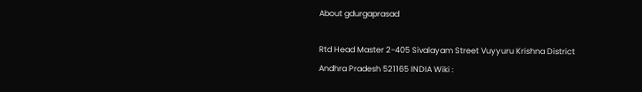About gdurgaprasad

Rtd Head Master 2-405 Sivalayam Street Vuyyuru Krishna District Andhra Pradesh 521165 INDIA Wiki :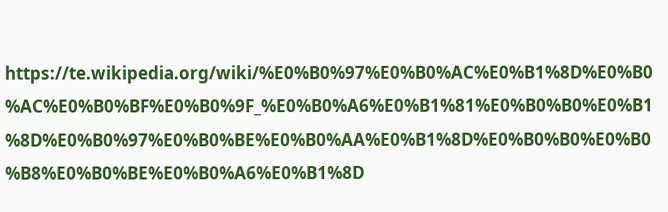https://te.wikipedia.org/wiki/%E0%B0%97%E0%B0%AC%E0%B1%8D%E0%B0%AC%E0%B0%BF%E0%B0%9F_%E0%B0%A6%E0%B1%81%E0%B0%B0%E0%B1%8D%E0%B0%97%E0%B0%BE%E0%B0%AA%E0%B1%8D%E0%B0%B0%E0%B0%B8%E0%B0%BE%E0%B0%A6%E0%B1%8D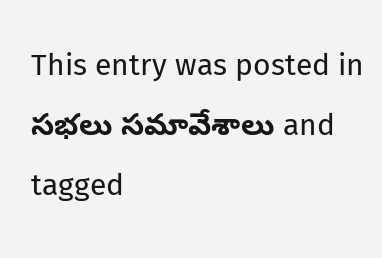This entry was posted in సభలు సమావేశాలు and tagged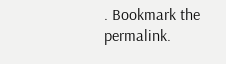. Bookmark the permalink.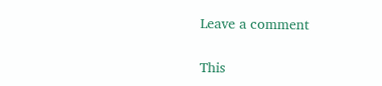Leave a comment

This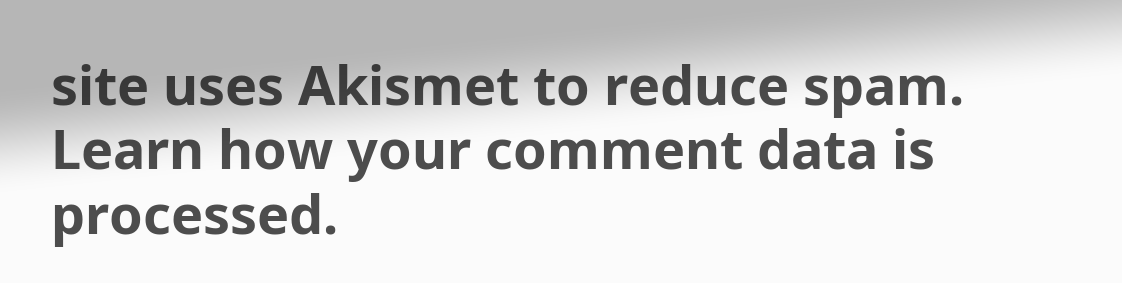site uses Akismet to reduce spam. Learn how your comment data is processed.